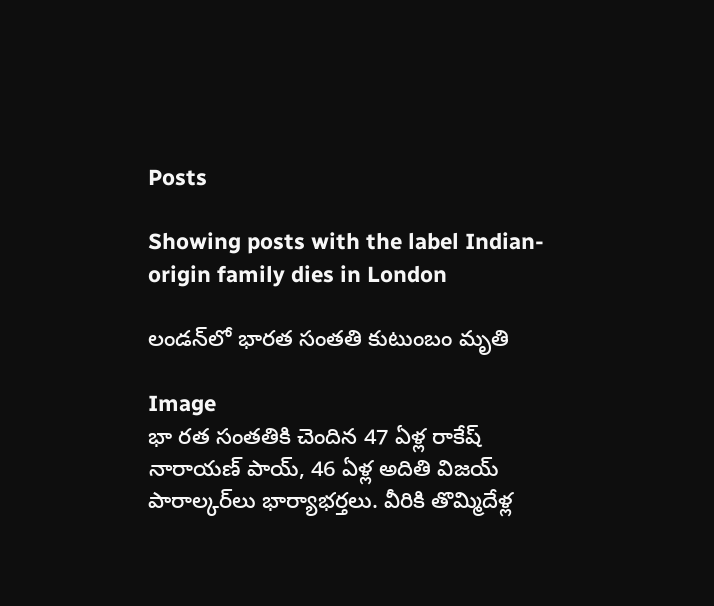Posts

Showing posts with the label Indian-origin family dies in London

లండన్‌లో భారత సంతతి కుటుంబం మృతి

Image
భా రత సంతతికి చెందిన 47 ఏళ్ల రాకేష్ నారాయణ్ పాయ్, 46 ఏళ్ల అదితి విజయ్ పారాల్కర్‌లు భార్యాభర్తలు. వీరికి తొమ్మిదేళ్ల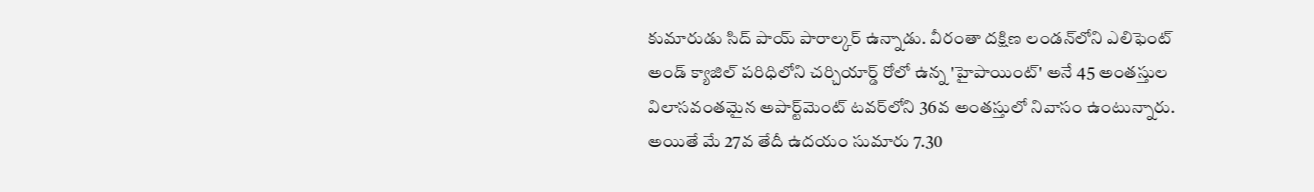కుమారుడు సిద్ పాయ్ పారాల్కర్ ఉన్నాడు. వీరంతా దక్షిణ లండన్‌లోని ఎలిఫెంట్ అండ్ క్యాజిల్ పరిధిలోని చర్చియార్డ్ రోలో ఉన్న 'హైపాయింట్' అనే 45 అంతస్తుల విలాసవంతమైన అపార్ట్‌మెంట్ టవర్‌లోని 36వ అంతస్తులో నివాసం ఉంటున్నారు. అయితే మే 27వ తేదీ ఉదయం సుమారు 7.30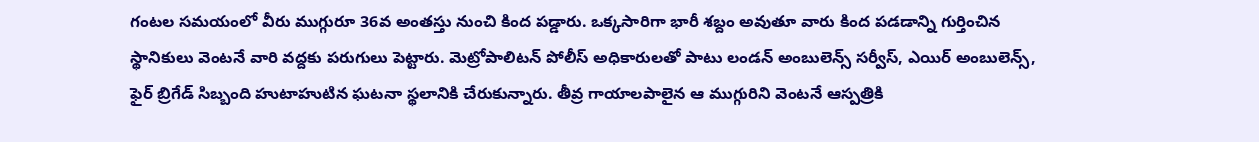గంటల సమయంలో వీరు ముగ్గురూ 36వ అంతస్తు నుంచి కింద పడ్డారు. ఒక్కసారిగా భారీ శబ్దం అవుతూ వారు కింద పడడాన్ని గుర్తించిన స్థానికులు వెంటనే వారి వద్దకు పరుగులు పెట్టారు. మెట్రోపాలిటన్ పోలీస్ అధికారులతో పాటు లండన్ అంబులెన్స్ సర్వీస్, ఎయిర్ అంబులెన్స్, ఫైర్ బ్రిగేడ్ సిబ్బంది హుటాహుటిన ఘటనా స్థలానికి చేరుకున్నారు. తీవ్ర గాయాలపాలైన ఆ ముగ్గురిని వెంటనే ఆస్పత్రికి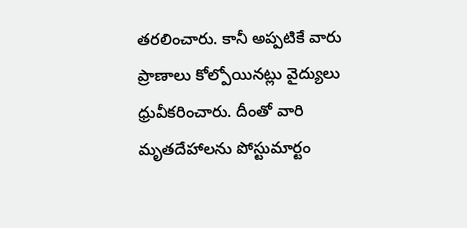తరలించారు. కానీ అప్పటికే వారు ప్రాణాలు కోల్పోయినట్లు వైద్యులు ధ్రువీకరించారు. దీంతో వారి మృతదేహాలను పోస్టుమార్టం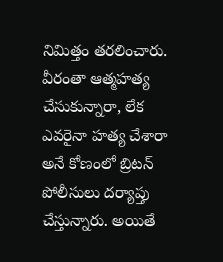నిమిత్తం తరలించారు. వీరంతా ఆత్మహత్య చేసుకున్నారా, లేక ఎవరైనా హత్య చేశారా అనే కోణంలో బ్రిటన్ పోలీసులు దర్యాప్తు చేస్తున్నారు. అయితే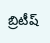బ్రిటీష్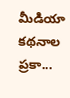మీడియా కథనాల ప్రకా...